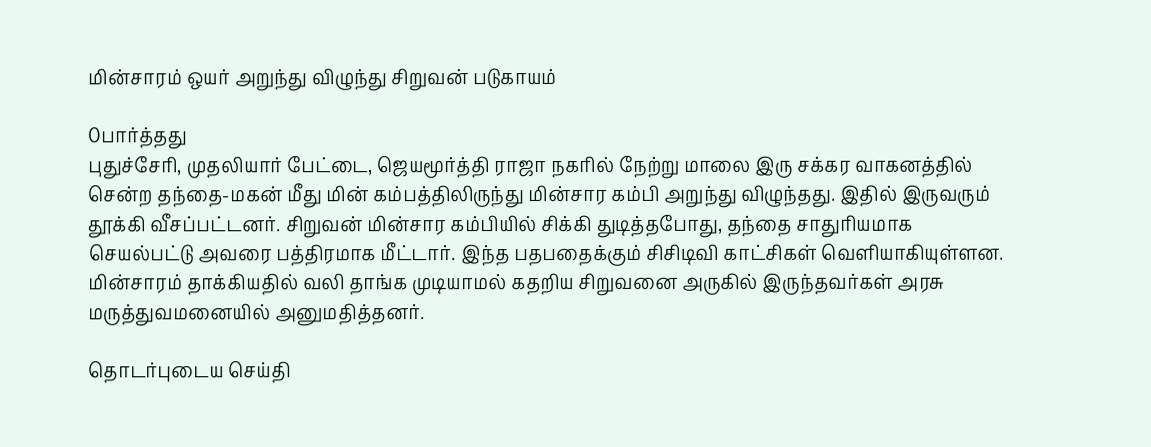மின்சாரம் ஒயர் அறுந்து விழுந்து சிறுவன் படுகாயம்

0பார்த்தது
புதுச்சேரி, முதலியார் பேட்டை, ஜெயமூர்த்தி ராஜா நகரில் நேற்று மாலை இரு சக்கர வாகனத்தில் சென்ற தந்தை-மகன் மீது மின் கம்பத்திலிருந்து மின்சார கம்பி அறுந்து விழுந்தது. இதில் இருவரும் தூக்கி வீசப்பட்டனர். சிறுவன் மின்சார கம்பியில் சிக்கி துடித்தபோது, தந்தை சாதுரியமாக செயல்பட்டு அவரை பத்திரமாக மீட்டார். இந்த பதபதைக்கும் சிசிடிவி காட்சிகள் வெளியாகியுள்ளன. மின்சாரம் தாக்கியதில் வலி தாங்க முடியாமல் கதறிய சிறுவனை அருகில் இருந்தவர்கள் அரசு மருத்துவமனையில் அனுமதித்தனர்.

தொடர்புடைய செய்தி